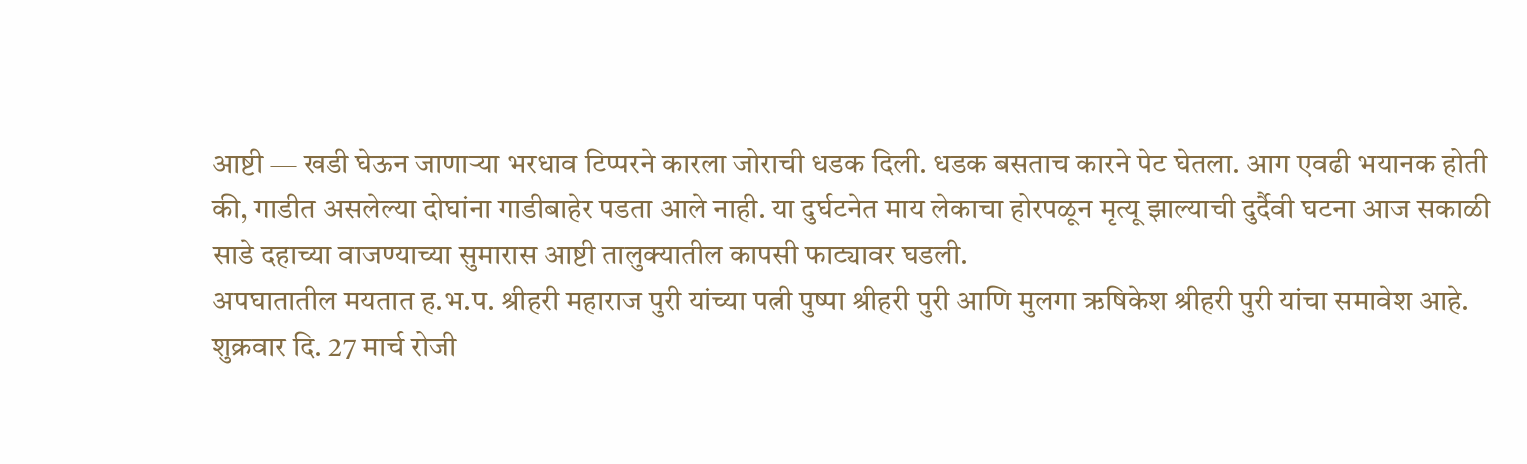आष्टी — खडी घेऊन जाणाऱ्या भरधाव टिप्परने कारला जोराची धडक दिली. धडक बसताच कारने पेट घेतला. आग एवढी भयानक होती की, गाडीत असलेल्या दोघांना गाडीबाहेर पडता आले नाही. या दुर्घटनेत माय लेकाचा होरपळून मृत्यू झाल्याची दुर्दैवी घटना आज सकाळी साडे दहाच्या वाजण्याच्या सुमारास आष्टी तालुक्यातील कापसी फाट्यावर घडली.
अपघातातील मयतात ह.भ.प. श्रीहरी महाराज पुरी यांच्या पत्नी पुष्पा श्रीहरी पुरी आणि मुलगा ऋषिकेश श्रीहरी पुरी यांचा समावेश आहे.
शुक्रवार दि. 27 मार्च रोजी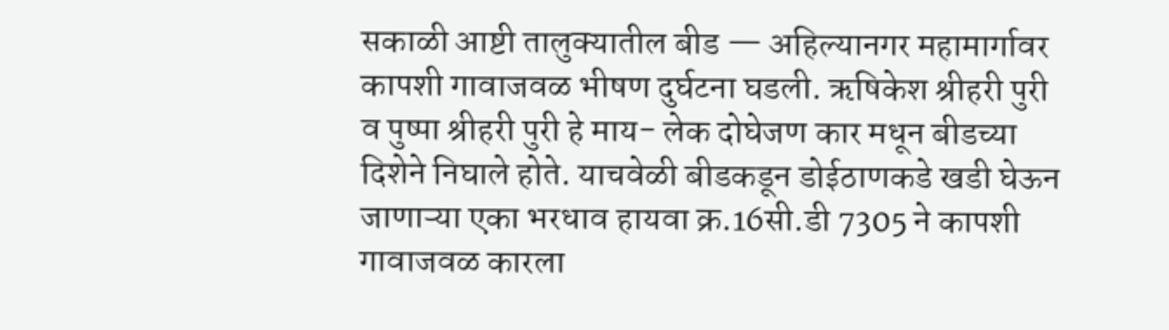सकाळी आष्टी तालुक्यातील बीड — अहिल्यानगर महामार्गावर कापशी गावाजवळ भीषण दुर्घटना घडली. ऋषिकेश श्रीहरी पुरी व पुष्पा श्रीहरी पुरी हे माय- लेक दोघेजण कार मधून बीडच्या दिशेने निघाले होते. याचवेळी बीडकडून डोईठाणकडे खडी घेऊन जाणाऱ्या एका भरधाव हायवा क्र.16सी.डी 7305 ने कापशी गावाजवळ कारला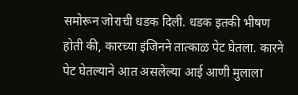समोरून जोराची धडक दिली. धडक इतकी भीषण होती की, कारच्या इंजिनने तात्काळ पेट घेतला. कारने पेट घेतल्याने आत असलेल्या आई आणी मुलाला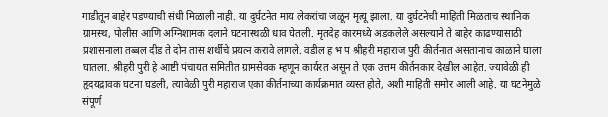गाडीतून बाहेर पडण्याची संधी मिळाली नाही. या दुर्घटनेत माय लेकरांचा जळून मृत्यू झाला. या दुर्घटनेची माहिती मिळताच स्थानिक ग्रामस्थ, पोलीस आणि अग्निशामक दलाने घटनास्थळी धाव घेतली. मृतदेह कारमध्ये अडकलेले असल्याने ते बाहेर काढण्यासाठी प्रशासनाला तब्बल दीड ते दोन तास शर्थीचे प्रयत्न करावे लागले. वडील ह भ प श्रीहरी महाराज पुरी कीर्तनात असतानाच काळाने घाला घातला. श्रीहरी पुरी हे आष्टी पंचायत समितीत ग्रामसेवक म्हणून कार्यरत असून ते एक उत्तम कीर्तनकार देखील आहेत. ज्यावेळी ही हृदयद्रावक घटना घडली, त्यावेळी पुरी महाराज एका कीर्तनाच्या कार्यक्रमात व्यस्त होते, अशी माहिती समोर आली आहे. या घटनेमुळे संपूर्ण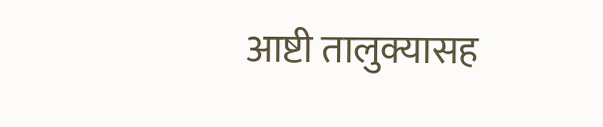आष्टी तालुक्यासह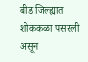बीड जिल्ह्यात शोककळा पसरली असून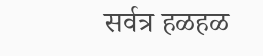सर्वत्र हळहळ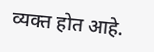व्यक्त होत आहे.